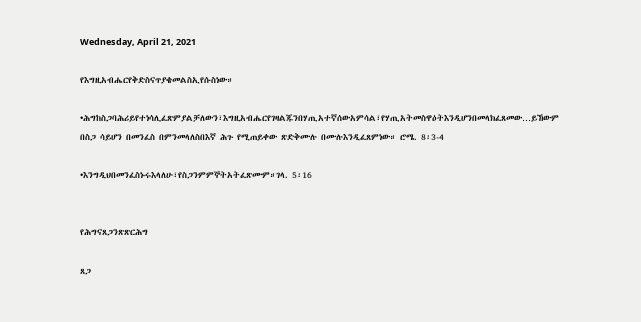Wednesday, April 21, 2021

የእግዚአብሔርየቅድስናጥያቄመልስኢየሱስነው።

•ሕግከስጋባሕሪይየተነሳሊፈጽምያልቻለውን፣እግዚአብሔርየገዛልጁንበሃጢአተኛሰውአምሳል፣የሃጢአትመስዋዕትእንዲሆንበመላክፈጸመው…ይኸውም በስጋ ሳይሆን በመንፈስ በምንመላለስበእኛ ሕጉ የሚጠይቀው ጽድቅሙሉ በሙሉእንዲፈጸምነው። ሮሜ. 8፡3-4

•እንግዲህበመንፈስኑሩእላለሁ፣የስጋንምምኞትአትፈጽሙም።ገላ. 5፡16


የሕግናጸጋንጽጽርሕግ

ጸጋ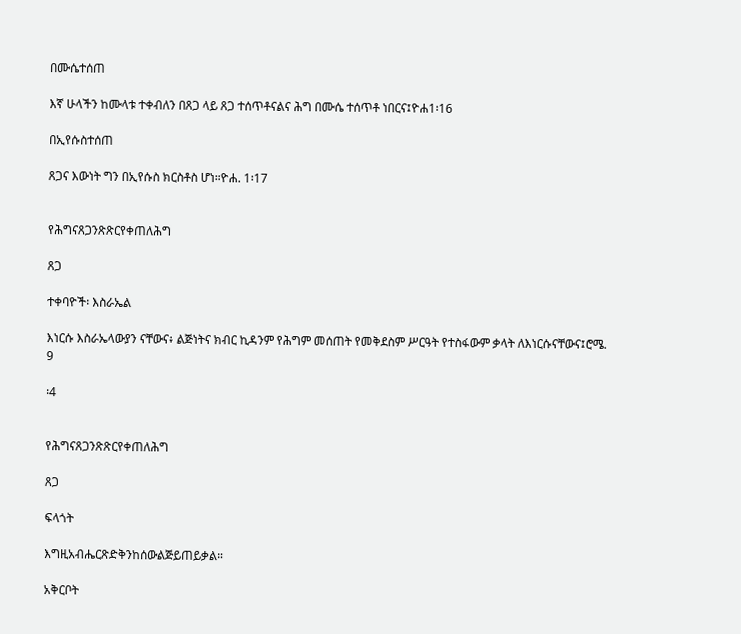በሙሴተሰጠ

እኛ ሁላችን ከሙላቱ ተቀብለን በጸጋ ላይ ጸጋ ተሰጥቶናልና ሕግ በሙሴ ተሰጥቶ ነበርና፤ዮሐ1፡16

በኢየሱስተሰጠ

ጸጋና እውነት ግን በኢየሱስ ክርስቶስ ሆነ።ዮሐ. 1፡17


የሕግናጸጋንጽጽርየቀጠለሕግ

ጸጋ

ተቀባዮች፡ እስራኤል

እነርሱ እስራኤላውያን ናቸውና፥ ልጅነትና ክብር ኪዳንም የሕግም መሰጠት የመቅደስም ሥርዓት የተስፋውም ቃላት ለእነርሱናቸውና፤ሮሜ. 9

፡4


የሕግናጸጋንጽጽርየቀጠለሕግ

ጸጋ

ፍላጎት

እግዚአብሔርጽድቅንከሰውልጅይጠይቃል።

አቅርቦት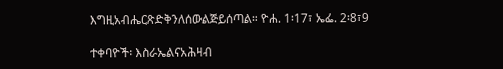እግዚአብሔርጽድቅንለሰውልጅይሰጣል። ዮሐ. 1፡17፣ ኤፌ. 2፡8፣9

ተቀባዮች፡ እስራኤልናአሕዛብ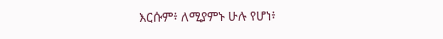እርሱም፥ ለሚያምኑ ሁሉ የሆነ፥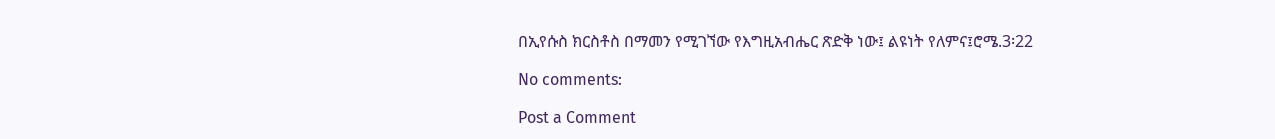በኢየሱስ ክርስቶስ በማመን የሚገኘው የእግዚአብሔር ጽድቅ ነው፤ ልዩነት የለምና፤ሮሜ.3፡22

No comments:

Post a Comment